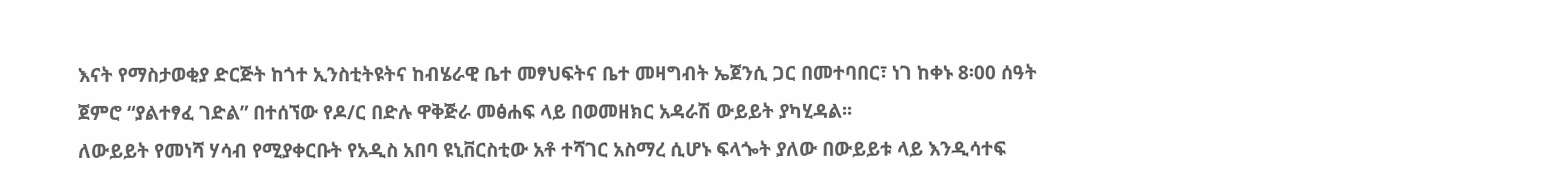እናት የማስታወቂያ ድርጅት ከጎተ ኢንስቲትዩትና ከብሄራዊ ቤተ መፃህፍትና ቤተ መዛግብት ኤጀንሲ ጋር በመተባበር፣ ነገ ከቀኑ 8፡00 ሰዓት ጀምሮ “ያልተፃፈ ገድል” በተሰኘው የዶ/ር በድሉ ዋቅጅራ መፅሐፍ ላይ በወመዘክር አዳራሽ ውይይት ያካሂዳል፡፡
ለውይይት የመነሻ ሃሳብ የሚያቀርቡት የአዲስ አበባ ዩኒቨርስቲው አቶ ተሻገር አስማረ ሲሆኑ ፍላጐት ያለው በውይይቱ ላይ እንዲሳተፍ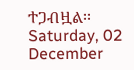ተጋብዟል፡፡
Saturday, 02 December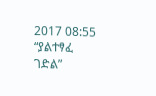2017 08:55
“ያልተፃፈ ገድል”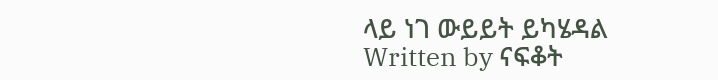ላይ ነገ ውይይት ይካሄዳል
Written by ናፍቆት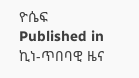ዮሴፍ
Published in
ኪነ-ጥበባዊ ዜና